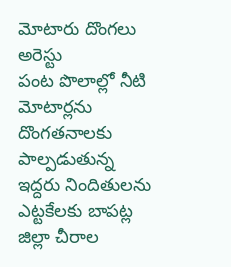మోటారు దొంగలు అరెస్టు
పంట పొలాల్లో నీటి మోటార్లను దొంగతనాలకు పాల్పడుతున్న ఇద్దరు నిందితులను ఎట్టకేలకు బాపట్ల జిల్లా చీరాల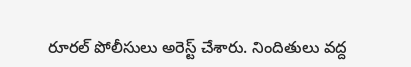రూరల్ పోలీసులు అరెస్ట్ చేశారు. నిందితులు వద్ద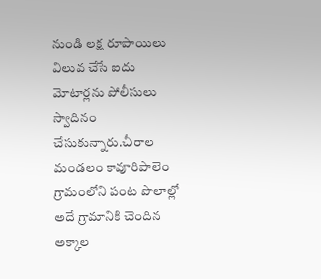నుండి లక్ష రూపాయిలు విలువ చేసే ఐదు మోటార్లను పోలీసులు స్వాదినం చేసుకున్నారు.చీరాల మండలం కావూరిపాలెం గ్రామంలోని పంట పొలాల్లో అదే గ్రామానికి చెందిన అక్కాల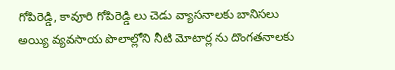గోపిరెడ్డి, కావూరి గోపిరెడ్డి లు చెడు వ్యాసనాలకు బానిసలు అయ్యి వ్యవసాయ పొలాల్లోని నీటి మోటార్ల ను దొంగతనాలకు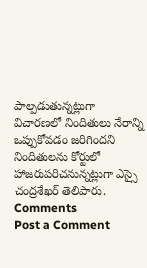పాల్పడుతున్నట్లుగా విచారణలో నిందితులు నేరాన్ని ఒప్పుకోవడం జరిగిందని నిందితులను కోర్టులో హాజరుపరిచనున్నట్లుగా ఎస్సై చంద్రశేఖర్ తెలిపారు.
Comments
Post a Comment